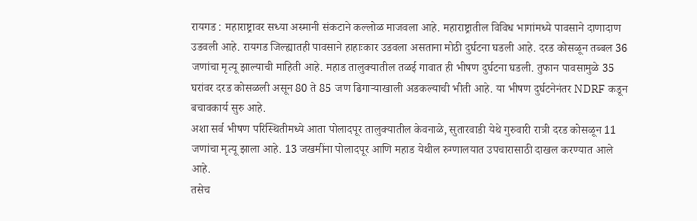रायगड : महाराष्ट्रावर सध्या अस्मानी संकटाने कल्लोळ माजवला आहे. महाराष्ट्रातील विविध भागांमध्ये पावसाने दाणादाण उडवली आहे. रायगड जिल्ह्यातही पावसाने हाहाःकार उडवला असताना मोठी दुर्घटना घडली आहे. दरड कोसळून तब्बल 36 जणांचा मृत्यू झाल्याची माहिती आहे. महाड तालुक्यातील तळई गावात ही भीषण दुर्घटना घडली. तुफान पावसामुळे 35 घरांवर दरड कोसळली असून 80 ते 85 जण ढिगाऱ्याखाली अडकल्याची भीती आहे. या भीषण दुर्घटनेनंतर NDRF कडून बचावकार्य सुरु आहे.
अशा सर्व भीषण परिस्थितीमध्ये आता पोलादपूर तालुक्यातील केवनाळे, सुतारवाडी येथे गुरुवारी रात्री दरड कोसळून 11 जणांचा मृत्यू झाला आहे. 13 जखमींना पोलादपूर आणि महाड येथील रुग्णालयात उपचारासाठी दाखल करण्यात आले आहे.
तसेच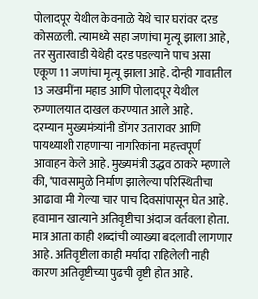पोलादपूर येथील केवनाळे येथे चार घरांवर दरड कोसळली. त्यामध्ये सहा जणांचा मृत्यू झाला आहे, तर सुतारवाडी येथेही दरड पडल्याने पाच असा एकूण 11 जणांचा मृत्यू झाला आहे. दोन्ही गावातील 13 जखमींना महाड आणि पोलादपूर येथील रुग्णालयात दाखल करण्यात आले आहे.
दरम्यान मुख्यमंत्र्यांनी डोंगर उतारावर आणि पायथ्याशी राहणाऱ्या नागरिकांना महत्त्वपूर्ण आवाहन केले आहे. मुख्यमंत्री उद्धव ठाकरे म्हणाले की, ‘पावसामुळे निर्माण झालेल्या परिस्थितीचा आढावा मी गेल्या चार पाच दिवसांपासून घेत आहे. हवामान खात्याने अतिवृष्टीचा अंदाज वर्तवला होता. मात्र आता काही शब्दांची व्याख्या बदलावी लागणार आहे. अतिवृष्टीला काही मर्यादा राहिलेली नाही कारण अतिवृष्टीच्या पुढची वृष्टी होत आहे.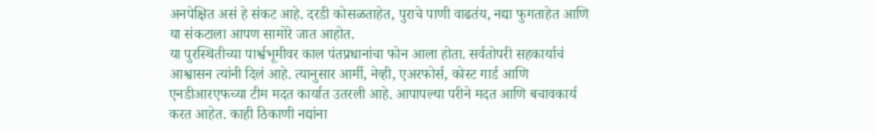अनपेक्षित असं हे संकट आहे. दरडी कोसळताहेत, पुराचे पाणी वाढतंय, नद्या फुगताहेत आणि या संकटाला आपण सामोरे जात आहोत.
या पुरस्थितीच्या पार्श्वभूमीवर काल पंतप्रधानांचा फोन आला होता. सर्वतोपरी सहकार्याचं आश्वासन त्यांनी दिलं आहे. त्यानुसार आर्मी, नेव्ही, एअरफोर्स, कोस्ट गार्ड आणि एनडीआरएफच्या टीम मदत कार्यात उतरली आहे. आपापल्या परीने मदत आणि बचावकार्य करत आहेत. काही ठिकाणी नद्यांना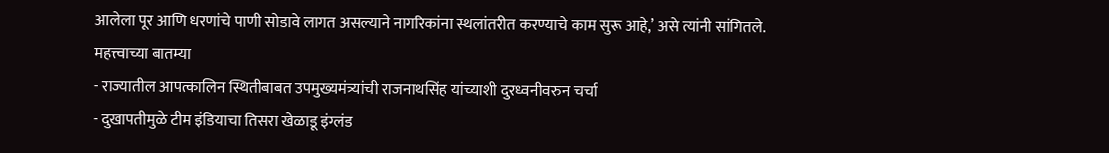आलेला पूर आणि धरणांचे पाणी सोडावे लागत असल्याने नागरिकांना स्थलांतरीत करण्याचे काम सुरू आहे,’ असे त्यांनी सांगितले.
महत्त्वाच्या बातम्या
- राज्यातील आपत्कालिन स्थितीबाबत उपमुख्यमंत्र्यांची राजनाथसिंह यांच्याशी दुरध्वनीवरुन चर्चा
- दुखापतीमुळे टीम इंडियाचा तिसरा खेळाडू इंग्लंड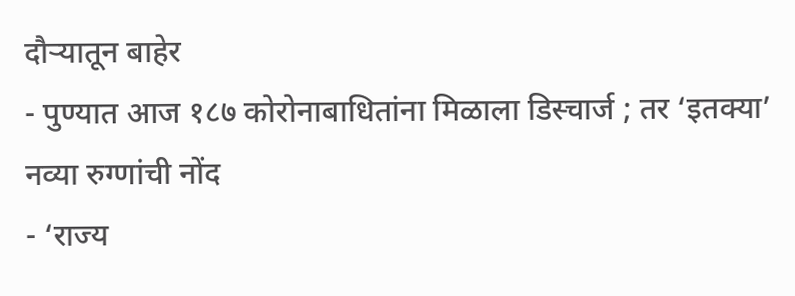दौऱ्यातून बाहेर
- पुण्यात आज १८७ कोरोनाबाधितांना मिळाला डिस्चार्ज ; तर ‘इतक्या’ नव्या रुग्णांची नोंद
- ‘राज्य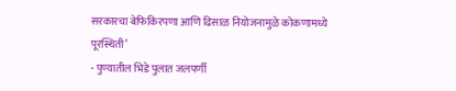सरकारचा बेफिकिरपणा आणि ढिसाळ नियोजनामुळे कोकणामध्ये पूरस्थिती’
- पुण्यातील भिडे पुलात जलपर्णी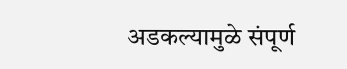अडकल्यामुळे संपूर्ण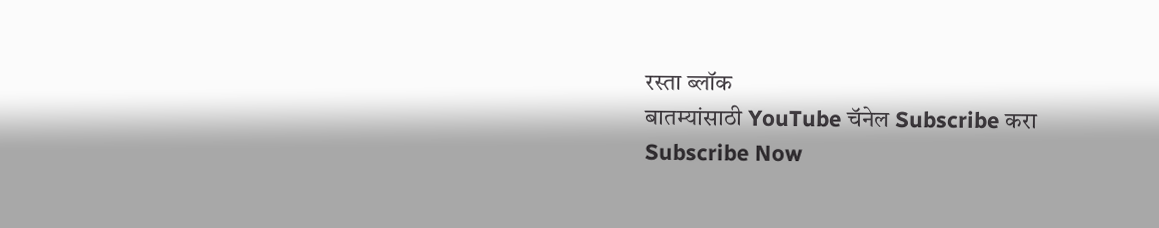रस्ता ब्लॉक
बातम्यांसाठी YouTube चॅनेल Subscribe करा
Subscribe Now